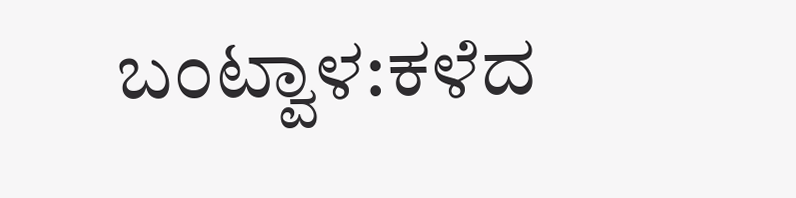ಬಂಟ್ವಾಳ:ಕಳೆದ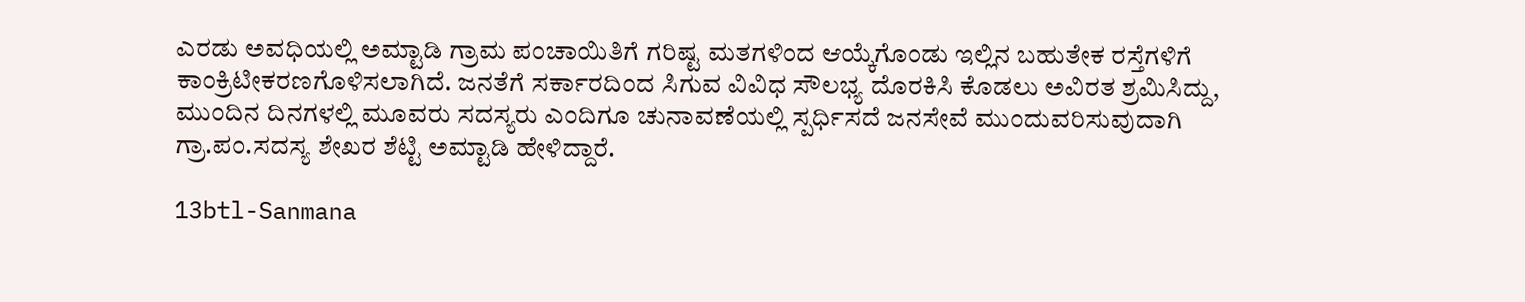ಎರಡು ಅವಧಿಯಲ್ಲಿ ಅಮ್ಟಾಡಿ ಗ್ರಾಮ ಪಂಚಾಯಿತಿಗೆ ಗರಿಷ್ಟ ಮತಗಳಿಂದ ಆಯ್ಕೆಗೊಂಡು ಇಲ್ಲಿನ ಬಹುತೇಕ ರಸ್ತೆಗಳಿಗೆ ಕಾಂಕ್ರಿಟೀಕರಣಗೊಳಿಸಲಾಗಿದೆ. ಜನತೆಗೆ ಸರ್ಕಾರದಿಂದ ಸಿಗುವ ವಿವಿಧ ಸೌಲಭ್ಯ ದೊರಕಿಸಿ ಕೊಡಲು ಅವಿರತ ಶ್ರಮಿಸಿದ್ದು, ಮುಂದಿನ ದಿನಗಳಲ್ಲಿ ಮೂವರು ಸದಸ್ಯರು ಎಂದಿಗೂ ಚುನಾವಣೆಯಲ್ಲಿ ಸ್ಪರ್ಧಿಸದೆ ಜನಸೇವೆ ಮುಂದುವರಿಸುವುದಾಗಿ ಗ್ರಾ.ಪಂ.ಸದಸ್ಯ ಶೇಖರ ಶೆಟ್ಟಿ ಅಮ್ಟಾಡಿ ಹೇಳಿದ್ದಾರೆ.

13btl-Sanmana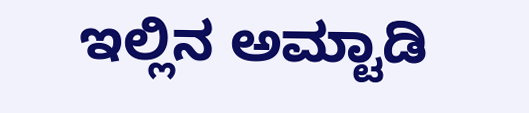ಇಲ್ಲಿನ ಅಮ್ಟಾಡಿ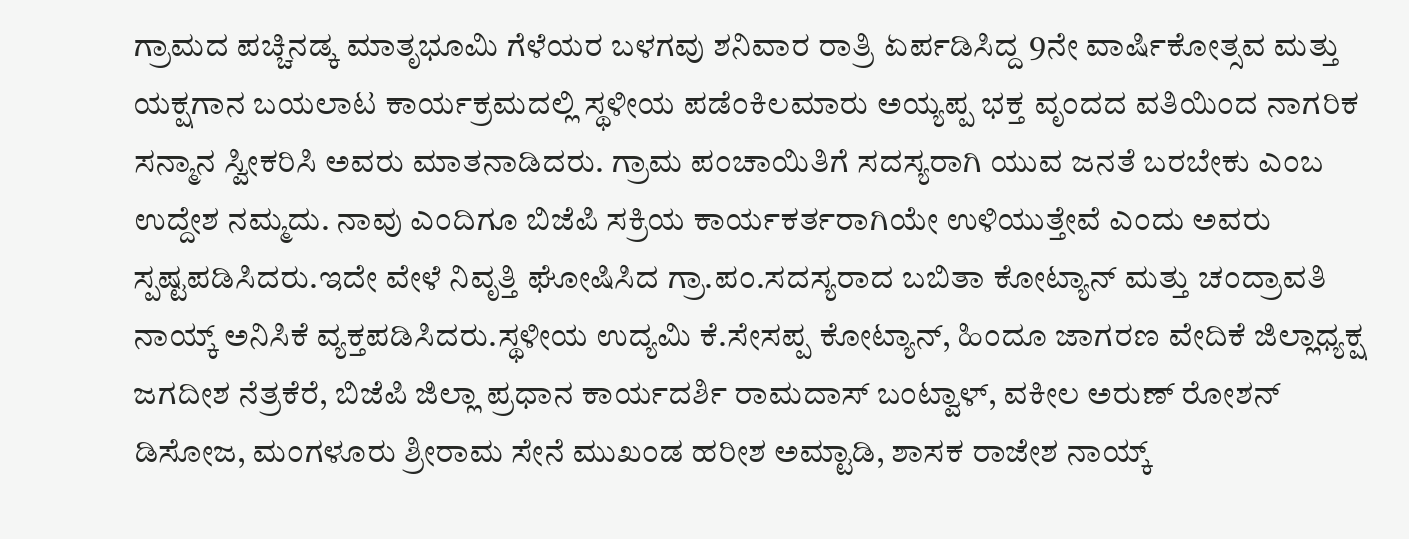ಗ್ರಾಮದ ಪಚ್ಚಿನಡ್ಕ ಮಾತೃಭೂಮಿ ಗೆಳೆಯರ ಬಳಗವು ಶನಿವಾರ ರಾತ್ರಿ ಏರ್ಪಡಿಸಿದ್ದ 9ನೇ ವಾರ್ಷಿಕೋತ್ಸವ ಮತ್ತು ಯಕ್ಷಗಾನ ಬಯಲಾಟ ಕಾರ್ಯಕ್ರಮದಲ್ಲಿ ಸ್ಥಳೀಯ ಪಡೆಂಕಿಲಮಾರು ಅಯ್ಯಪ್ಪ ಭಕ್ತ ವೃಂದದ ವತಿಯಿಂದ ನಾಗರಿಕ ಸನ್ಮಾನ ಸ್ವೀಕರಿಸಿ ಅವರು ಮಾತನಾಡಿದರು. ಗ್ರಾಮ ಪಂಚಾಯಿತಿಗೆ ಸದಸ್ಯರಾಗಿ ಯುವ ಜನತೆ ಬರಬೇಕು ಎಂಬ ಉದ್ದೇಶ ನಮ್ಮದು. ನಾವು ಎಂದಿಗೂ ಬಿಜೆಪಿ ಸಕ್ರಿಯ ಕಾರ್ಯಕರ್ತರಾಗಿಯೇ ಉಳಿಯುತ್ತೇವೆ ಎಂದು ಅವರು ಸ್ಪಷ್ಟಪಡಿಸಿದರು.ಇದೇ ವೇಳೆ ನಿವೃತ್ತಿ ಘೋಷಿಸಿದ ಗ್ರಾ.ಪಂ.ಸದಸ್ಯರಾದ ಬಬಿತಾ ಕೋಟ್ಯಾನ್ ಮತ್ತು ಚಂದ್ರಾವತಿ ನಾಯ್ಕ್ ಅನಿಸಿಕೆ ವ್ಯಕ್ತಪಡಿಸಿದರು.ಸ್ಥಳೀಯ ಉದ್ಯಮಿ ಕೆ.ಸೇಸಪ್ಪ ಕೋಟ್ಯಾನ್, ಹಿಂದೂ ಜಾಗರಣ ವೇದಿಕೆ ಜಿಲ್ಲಾಧ್ಯಕ್ಷ ಜಗದೀಶ ನೆತ್ರಕೆರೆ, ಬಿಜೆಪಿ ಜಿಲ್ಲಾ ಪ್ರಧಾನ ಕಾರ್ಯದರ್ಶಿ ರಾಮದಾಸ್ ಬಂಟ್ವಾಳ್, ವಕೀಲ ಅರುಣ್ ರೋಶನ್ ಡಿಸೋಜ, ಮಂಗಳೂರು ಶ್ರೀರಾಮ ಸೇನೆ ಮುಖಂಡ ಹರೀಶ ಅಮ್ಟಾಡಿ, ಶಾಸಕ ರಾಜೇಶ ನಾಯ್ಕ್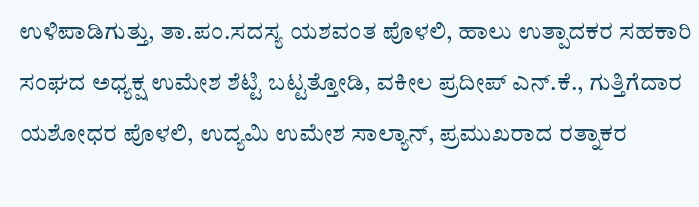ಉಳಿಪಾಡಿಗುತ್ತು, ತಾ.ಪಂ.ಸದಸ್ಯ ಯಶವಂತ ಪೊಳಲಿ, ಹಾಲು ಉತ್ಪಾದಕರ ಸಹಕಾರಿ ಸಂಘದ ಅಧ್ಯಕ್ಷ ಉಮೇಶ ಶೆಟ್ಟಿ ಬಟ್ಟತ್ತೋಡಿ, ವಕೀಲ ಪ್ರದೀಪ್ ಎನ್.ಕೆ., ಗುತ್ತಿಗೆದಾರ ಯಶೋಧರ ಪೊಳಲಿ, ಉದ್ಯಮಿ ಉಮೇಶ ಸಾಲ್ಯಾನ್, ಪ್ರಮುಖರಾದ ರತ್ನಾಕರ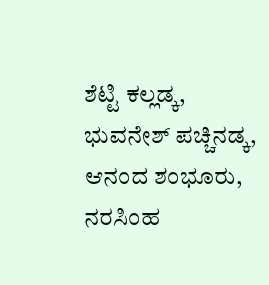ಶೆಟ್ಟಿ ಕಲ್ಲಡ್ಕ, ಭುವನೇಶ್ ಪಚ್ಚಿನಡ್ಕ, ಆನಂದ ಶಂಭೂರು, ನರಸಿಂಹ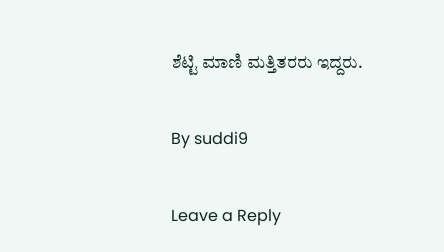ಶೆಟ್ಟಿ ಮಾಣಿ ಮತ್ತಿತರರು ಇದ್ದರು.

By suddi9

Leave a Reply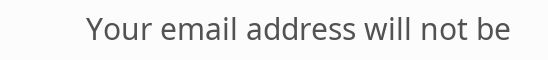Your email address will not be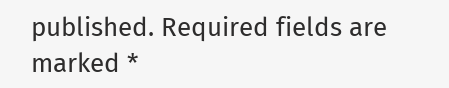published. Required fields are marked *